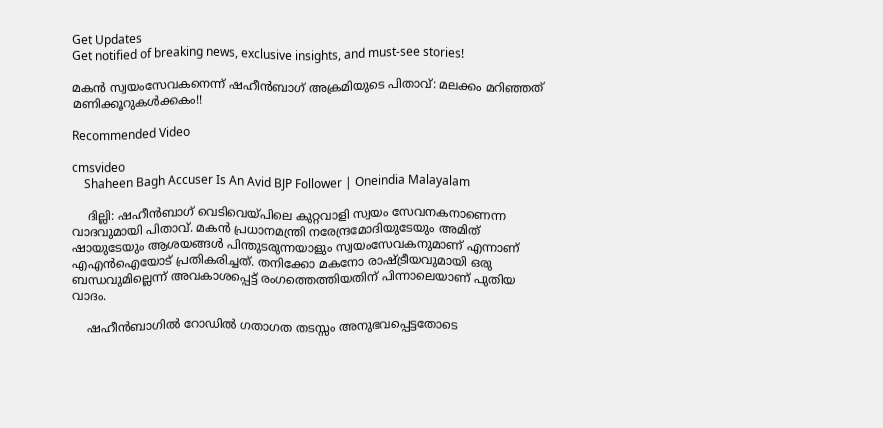Get Updates
Get notified of breaking news, exclusive insights, and must-see stories!

മകന്‍ സ്വയംസേവകനെന്ന് ഷഹീന്‍ബാഗ് അക്രമിയുടെ പിതാവ്: മലക്കം മറിഞ്ഞത് മണിക്കൂറുകള്‍ക്കകം!!

Recommended Video

cmsvideo
    Shaheen Bagh Accuser Is An Avid BJP Follower | Oneindia Malayalam

    ദില്ലി: ഷഹീന്‍ബാഗ് വെടിവെയ്പിലെ കുറ്റവാളി സ്വയം സേവനകനാണെന്ന വാദവുമായി പിതാവ്. മകന്‍ പ്രധാനമന്ത്രി നരേന്ദ്രമോദിയുടേയും അമിത് ഷായുടേയും ആശയങ്ങള്‍ പിന്തുടരുന്നയാളും സ്വയംസേവകനുമാണ് എന്നാണ് എഎന്‍ഐയോട് പ്രതികരിച്ചത്. തനിക്കോ മകനോ രാഷ്ട്രീയവുമായി ഒരു ബന്ധവുമില്ലെന്ന് അവകാശപ്പെട്ട് രംഗത്തെത്തിയതിന് പിന്നാലെയാണ് പുതിയ വാദം.

    ഷഹീന്‍ബാഗില്‍ റോഡില്‍ ഗതാഗത തടസ്സം അനുഭവപ്പെട്ടതോടെ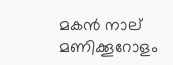മകന്‍ നാല് മണിക്കൂറോളം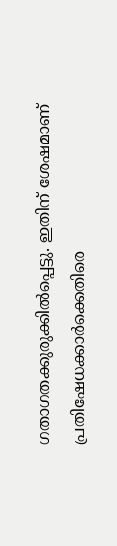ഗതാഗതക്കുരുക്കില്‍പ്പെട്ടു. ഇതിന് ശേഷമാണ് പ്രതിഷേധക്കാര്‍ക്കെതിരെ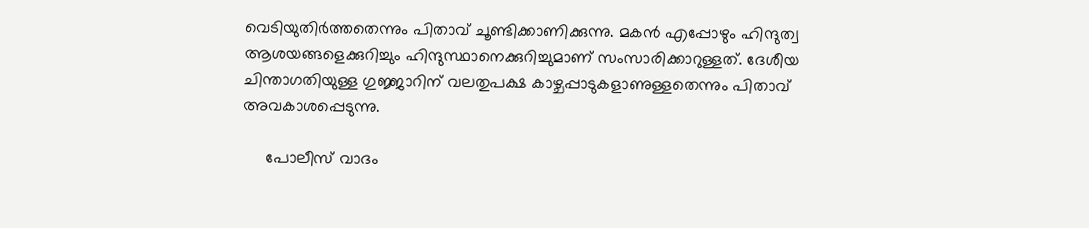വെടിയുതിര്‍ത്തതെന്നും പിതാവ് ചൂണ്ടിക്കാണിക്കുന്നു. മകന്‍ എപ്പോഴും ഹിന്ദുത്വ ആശയങ്ങളെക്കുറിച്ചും ഹിന്ദുസ്ഥാനെക്കുറിച്ചുമാണ് സംസാരിക്കാറുള്ളത്. ദേശീയ ചിന്താഗതിയുള്ള ഗുജ്ജാറിന് വലതുപക്ഷ കാഴ്ചപ്പാടുകളാണുള്ളതെന്നും പിതാവ് അവകാശപ്പെടുന്നു.

     പോലീസ് വാദം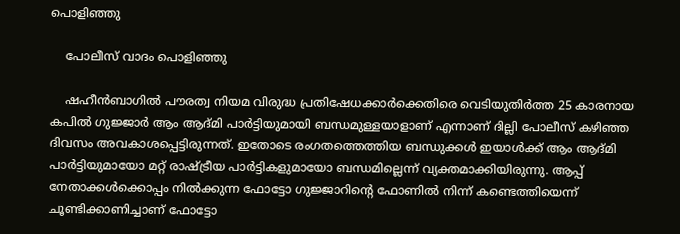പൊളിഞ്ഞു

    പോലീസ് വാദം പൊളിഞ്ഞു

    ഷഹീന്‍ബാഗില്‍ പൗരത്വ നിയമ വിരുദ്ധ പ്രതിഷേധക്കാര്‍ക്കെതിരെ വെടിയുതിര്‍ത്ത 25 കാരനായ കപില്‍ ഗുജ്ജാര്‍ ആം ആദ്മി പാര്‍ട്ടിയുമായി ബന്ധമുള്ളയാളാണ് എന്നാണ് ദില്ലി പോലീസ് കഴിഞ്ഞ ദിവസം അവകാശപ്പെട്ടിരുന്നത്. ഇതോടെ രംഗതത്തെത്തിയ ബന്ധുക്കള്‍ ഇയാള്‍ക്ക് ആം ആദ്മി പാര്‍ട്ടിയുമായോ മറ്റ് രാഷ്ട്രീയ പാര്‍ട്ടികളുമായോ ബന്ധമില്ലെന്ന് വ്യക്തമാക്കിയിരുന്നു. ആപ്പ് നേതാക്കള്‍ക്കൊപ്പം നില്‍ക്കുന്ന ഫോട്ടോ ഗുജ്ജാറിന്റെ ഫോണില്‍ നിന്ന് കണ്ടെത്തിയെന്ന് ചൂണ്ടിക്കാണിച്ചാണ് ഫോട്ടോ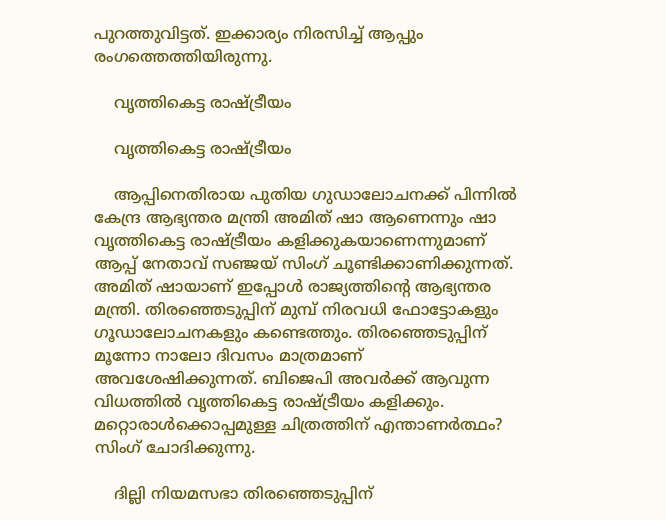പുറത്തുവിട്ടത്. ഇക്കാര്യം നിരസിച്ച് ആപ്പും രംഗത്തെത്തിയിരുന്നു.

    വൃത്തികെട്ട രാഷ്ട്രീയം

    വൃത്തികെട്ട രാഷ്ട്രീയം

    ആപ്പിനെതിരായ പുതിയ ഗുഡാലോചനക്ക് പിന്നില്‍ കേന്ദ്ര ആഭ്യന്തര മന്ത്രി അമിത് ഷാ ആണെന്നും ഷാ വൃത്തികെട്ട രാഷ്ട്രീയം കളിക്കുകയാണെന്നുമാണ് ആപ്പ് നേതാവ് സഞ്ജയ് സിംഗ് ചൂണ്ടിക്കാണിക്കുന്നത്. അമിത് ഷായാണ് ഇപ്പോള്‍ രാജ്യത്തിന്റെ ആഭ്യന്തര മന്ത്രി. തിര‍ഞ്ഞെടുപ്പിന് മുമ്പ് നിരവധി ഫോട്ടോകളും ഗൂഡാലോചനകളും കണ്ടെത്തും. തിര‍ഞ്ഞെടുപ്പിന് മൂന്നോ നാലോ ദിവസം മാത്രമാണ് അവശേഷിക്കുന്നത്. ബിജെപി അവര്‍ക്ക് ആവുന്ന വിധത്തില്‍ വൃത്തികെട്ട രാഷ്ട്രീയം കളിക്കും. മറ്റൊരാള്‍ക്കൊപ്പമുള്ള ചിത്രത്തിന് എന്താണര്‍ത്ഥം? സിംഗ് ചോദിക്കുന്നു.

    ദില്ലി നിയമസഭാ തിരഞ്ഞെടുപ്പിന്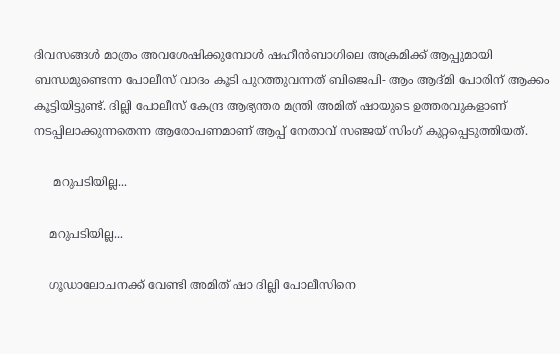ദിവസങ്ങള്‍ മാത്രം അവശേഷിക്കുമ്പോള്‍ ഷഹീന്‍ബാഗിലെ അക്രമിക്ക് ആപ്പുമായി ബന്ധമുണ്ടെന്ന പോലീസ് വാദം കൂടി പുറത്തുവന്നത് ബിജെപി- ആം ആദ്മി പോരിന് ആക്കം കൂട്ടിയിട്ടുണ്ട്. ദില്ലി പോലീസ് കേന്ദ്ര ആഭ്യന്തര മന്ത്രി അമിത് ഷായുടെ ഉത്തരവുകളാണ് നടപ്പിലാക്കുന്നതെന്ന ആരോപണമാണ് ആപ്പ് നേതാവ് സഞ്ജയ് സിംഗ് കുറ്റപ്പെടുത്തിയത്.

     മറുപടിയില്ല...

    മറുപടിയില്ല...

    ഗൂഡാലോചനക്ക് വേണ്ടി അമിത് ഷാ ദില്ലി പോലീസിനെ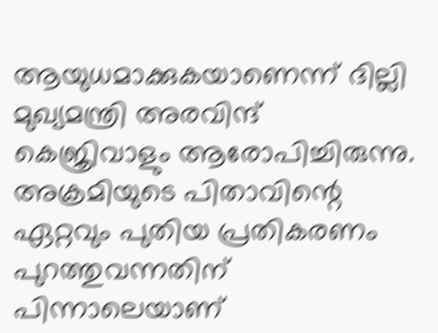ആയുധമാക്കുകയാണെന്ന് ദില്ലി മുഖ്യമന്ത്രി അരവിന്ദ് കെജ്രിവാളും ആരോപിച്ചിരുന്നു. അക്രമിയുടെ പിതാവിന്റെ ഏറ്റവും പുതിയ പ്രതികരണം പുറത്തുവന്നതിന് പിന്നാലെയാണ്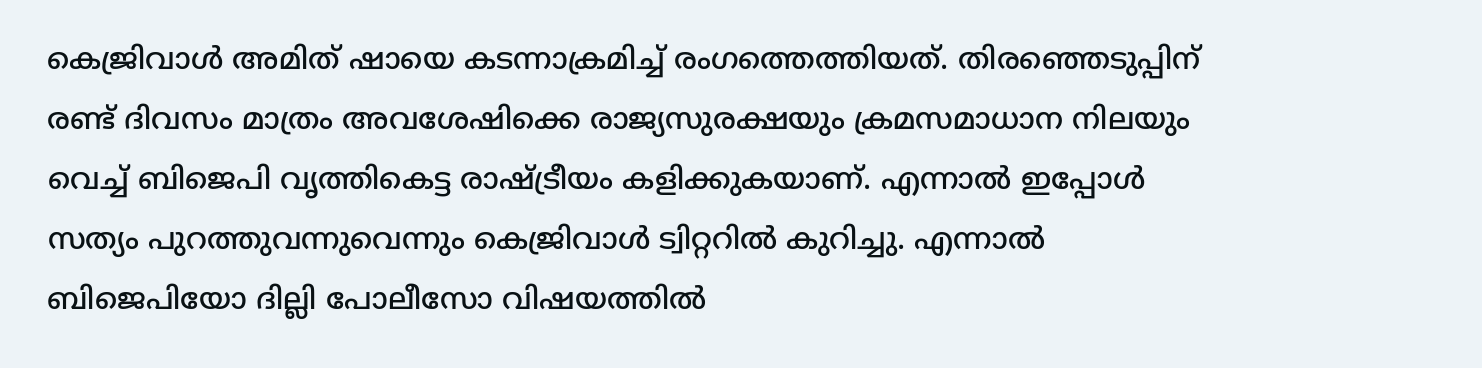കെജ്രിവാള്‍ അമിത് ഷായെ കടന്നാക്രമിച്ച് രംഗത്തെത്തിയത്. തിര‍ഞ്ഞെടുപ്പിന് രണ്ട് ദിവസം മാത്രം അവശേഷിക്കെ രാജ്യസുരക്ഷയും ക്രമസമാധാന നിലയും വെച്ച് ബിജെപി വൃത്തികെട്ട രാഷ്ട്രീയം കളിക്കുകയാണ്. എന്നാല്‍ ഇപ്പോള്‍ സത്യം പുറത്തുവന്നുവെന്നും കെജ്രിവാള്‍ ട്വിറ്ററില്‍ കുറിച്ചു. എന്നാല്‍ ബിജെപിയോ ദില്ലി പോലീസോ വിഷയത്തില്‍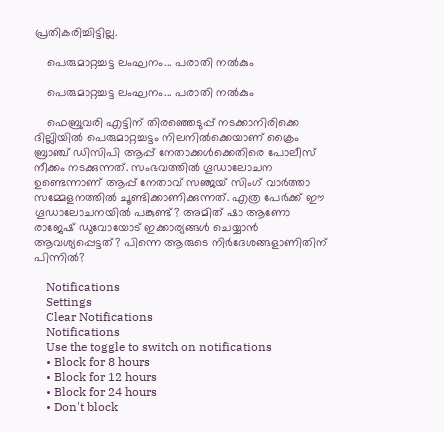പ്രതികരിച്ചിട്ടില്ല.

    പെരുമാറ്റച്ചട്ട ലംഘനം... പരാതി നല്‍കും

    പെരുമാറ്റച്ചട്ട ലംഘനം... പരാതി നല്‍കും

    ഫെബ്രുവരി എട്ടിന് തിരഞ്ഞെടുപ്പ് നടക്കാനിരിക്കെ ദില്ലിയില്‍ പെരുമാറ്റച്ചട്ടം നിലനില്‍ക്കെയാണ് ക്രൈം ബ്രാഞ്ച് ഡിസിപി ആപ്പ് നേതാക്കള്‍ക്കെതിരെ പോലീസ് നീക്കം നടക്കുന്നത്. സംഭവത്തില്‍ ഗൂഡാലോചന ഉണ്ടെന്നാണ് ആപ്പ് നേതാവ് സഞ്ജയ് സിംഗ് വാര്‍ത്താ സമ്മേളനത്തില്‍ ചൂണ്ടിക്കാണിക്കുന്നത്. എത്ര പേര്‍ക്ക് ഈ ഗൂഡാലോചനയില്‍ പങ്കുണ്ട്? അമിത് ഷാ ആണോ രാജേഷ് ഡുവോയോട് ഇക്കാര്യങ്ങള്‍ ചെയ്യാന്‍ ആവശ്യപ്പെട്ടത്? പിന്നെ ആരുടെ നിര്‍ദേശങ്ങളാണിതിന് പിന്നില്‍?

    Notifications
    Settings
    Clear Notifications
    Notifications
    Use the toggle to switch on notifications
    • Block for 8 hours
    • Block for 12 hours
    • Block for 24 hours
    • Don't block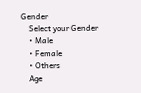Gender
    Select your Gender
    • Male
    • Female
    • Others
    Age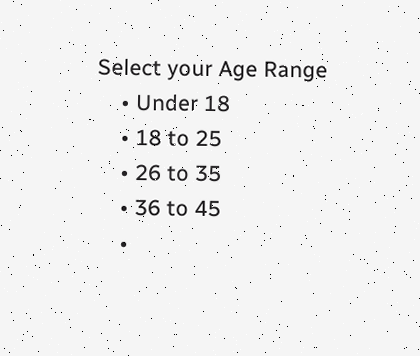Select your Age Range
    • Under 18
    • 18 to 25
    • 26 to 35
    • 36 to 45
    •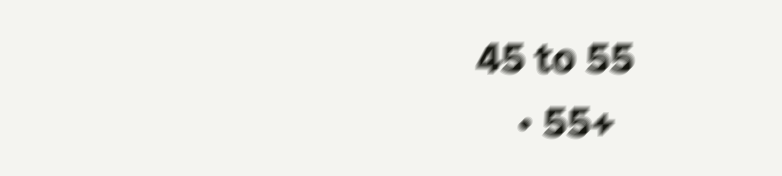45 to 55
    • 55+